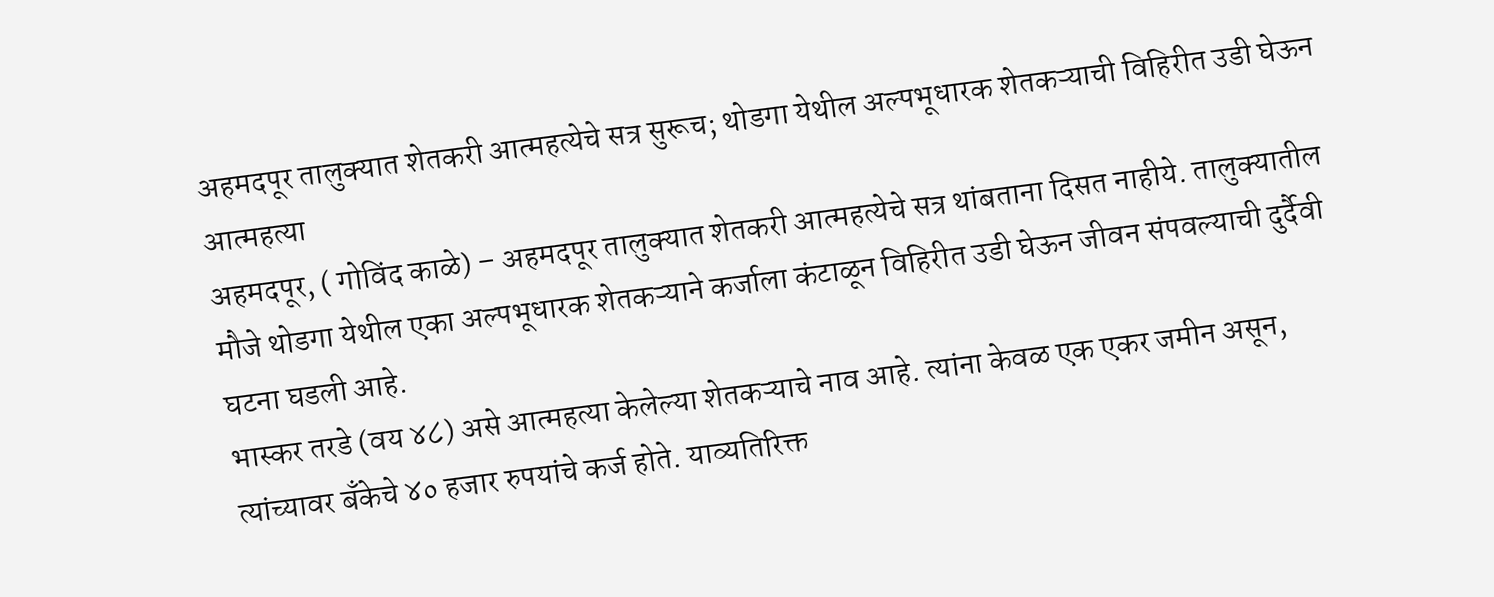अहमदपूर तालुक्यात शेतकरी आत्महत्येचे सत्र सुरूच; थोडगा येथील अल्पभूधारक शेतकऱ्याची विहिरीत उडी घेऊन आत्महत्या
अहमदपूर, ( गोविंद काळे) – अहमदपूर तालुक्यात शेतकरी आत्महत्येचे सत्र थांबताना दिसत नाहीये. तालुक्यातील मौजे थोडगा येथील एका अल्पभूधारक शेतकऱ्याने कर्जाला कंटाळून विहिरीत उडी घेऊन जीवन संपवल्याची दुर्दैवी घटना घडली आहे.
भास्कर तरडे (वय ४८) असे आत्महत्या केलेल्या शेतकऱ्याचे नाव आहे. त्यांना केवळ एक एकर जमीन असून, त्यांच्यावर बँकेचे ४० हजार रुपयांचे कर्ज होते. याव्यतिरिक्त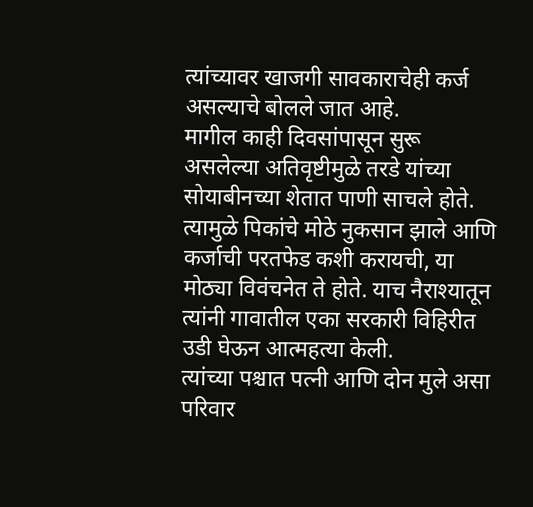त्यांच्यावर खाजगी सावकाराचेही कर्ज असल्याचे बोलले जात आहे.
मागील काही दिवसांपासून सुरू असलेल्या अतिवृष्टीमुळे तरडे यांच्या सोयाबीनच्या शेतात पाणी साचले होते. त्यामुळे पिकांचे मोठे नुकसान झाले आणि कर्जाची परतफेड कशी करायची, या मोठ्या विवंचनेत ते होते. याच नैराश्यातून त्यांनी गावातील एका सरकारी विहिरीत उडी घेऊन आत्महत्या केली.
त्यांच्या पश्चात पत्नी आणि दोन मुले असा परिवार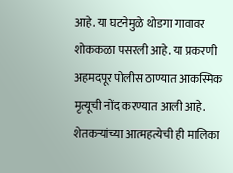आहे. या घटनेमुळे थोडगा गावावर शोककळा पसरली आहे. या प्रकरणी अहमदपूर पोलीस ठाण्यात आकस्मिक मृत्यूची नोंद करण्यात आली आहे.
शेतकऱ्यांच्या आत्महत्येची ही मालिका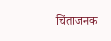चिंताजनक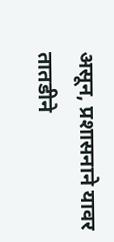असून, प्रशासनाने यावर तातडीने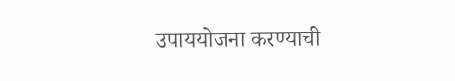उपाययोजना करण्याची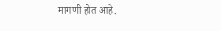मागणी होत आहे.